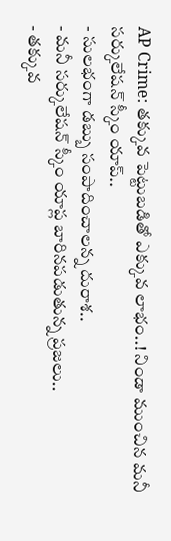AP Crime: తక్కువ పెట్టుబడితో ఎక్కువ లాభం..! నిండా ముంచిన మనీ సర్కులేషన్ స్కీం యాప్..
- సులభంగా డబ్బు సంపాదించాలన్న దురాశ..
- మనీ సర్కులేషన్ స్కీం యాప్ల బారినపడుతున్న ప్రజలు..
- తక్కువ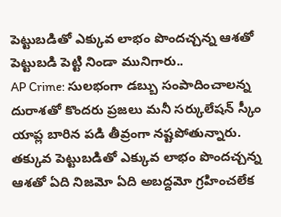పెట్టుబడితో ఎక్కువ లాభం పొందచ్చన్న ఆశతో పెట్టుబడి పెట్టి నిండా మునిగారు..
AP Crime: సులభంగా డబ్బు సంపాదించాలన్న దురాశతో కొందరు ప్రజలు మనీ సర్కులేషన్ స్కీం యాప్ల బారిన పడి తీవ్రంగా నష్టపోతున్నారు. తక్కువ పెట్టుబడితో ఎక్కువ లాభం పొందచ్చన్న ఆశతో ఏది నిజమో ఏది అబద్దమో గ్రహించలేక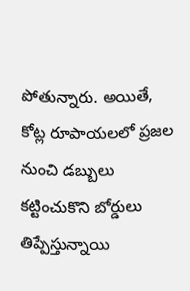పోతున్నారు. అయితే, కోట్ల రూపాయలలో ప్రజల నుంచి డబ్బులు కట్టించుకొని బోర్డులు తిప్పేస్తున్నాయి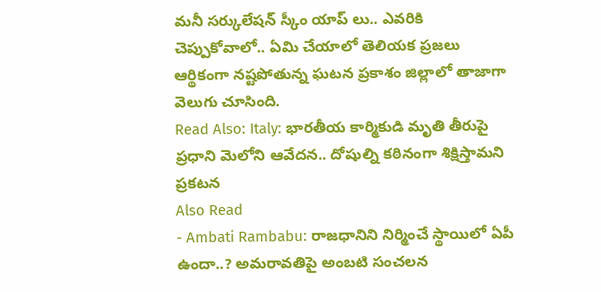మనీ సర్కులేషన్ స్కీం యాప్ లు.. ఎవరికి చెప్పుకోవాలో.. ఏమి చేయాలో తెలియక ప్రజలు ఆర్థికంగా నష్టపోతున్న ఘటన ప్రకాశం జిల్లాలో తాజాగా వెలుగు చూసింది.
Read Also: Italy: భారతీయ కార్మికుడి మృతి తీరుపై ప్రధాని మెలోని ఆవేదన.. దోషుల్ని కఠినంగా శిక్షిస్తామని ప్రకటన
Also Read
- Ambati Rambabu: రాజధానిని నిర్మించే స్థాయిలో ఏపీ ఉందా..? అమరావతిపై అంబటి సంచలన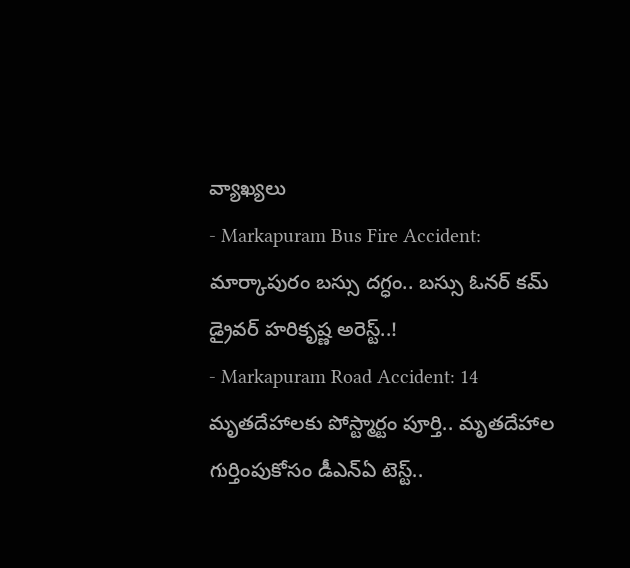వ్యాఖ్యలు
- Markapuram Bus Fire Accident: మార్కాపురం బస్సు దగ్ధం.. బస్సు ఓనర్ కమ్ డ్రైవర్ హరికృష్ణ అరెస్ట్..!
- Markapuram Road Accident: 14 మృతదేహాలకు పోస్ట్మార్టం పూర్తి.. మృతదేహాల గుర్తింపుకోసం డీఎన్ఏ టెస్ట్..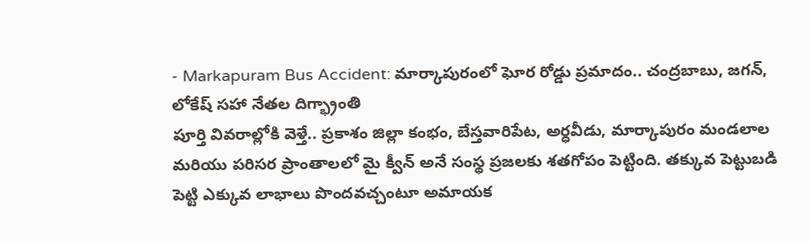- Markapuram Bus Accident: మార్కాపురంలో ఘోర రోడ్డు ప్రమాదం.. చంద్రబాబు, జగన్, లోకేష్ సహా నేతల దిగ్భ్రాంతి
పూర్తి వివరాల్లోకి వెళ్తే.. ప్రకాశం జిల్లా కంభం, బేస్తవారిపేట, అర్ధవీడు, మార్కాపురం మండలాల మరియు పరిసర ప్రాంతాలలో మై క్వీన్ అనే సంస్థ ప్రజలకు శతగోపం పెట్టింది. తక్కువ పెట్టుబడి పెట్టి ఎక్కువ లాభాలు పొందవచ్చంటూ అమాయక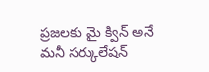ప్రజలకు మై క్విన్ అనే మనీ సర్కులేషన్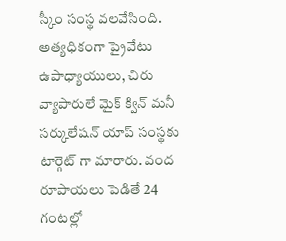స్కీం సంస్థ వలవేసింది. అత్యధికంగా ప్రైవేటు ఉపాధ్యాయులు, చిరు వ్యాపారులే మైక్ క్విన్ మనీ సర్కులేషన్ యాప్ సంస్థకు టార్గెట్ గా మారారు. వంద రూపాయలు పెడితే 24 గంటల్లో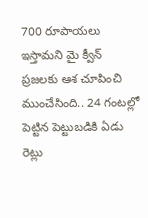700 రూపాయలు ఇస్తామని మై క్వీన్ ప్రజలకు ఆశ చూపించి ముంచేసింది.. 24 గంటల్లో పెట్టిన పెట్టుబడికి ఏడు రెట్లు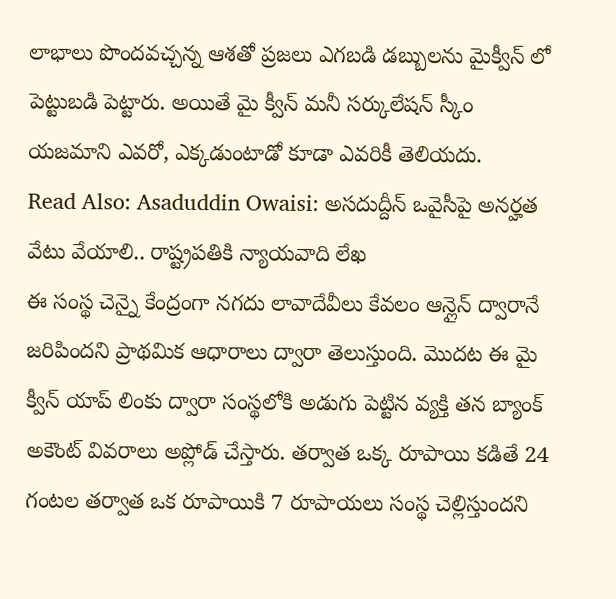లాభాలు పొందవచ్చన్న ఆశతో ప్రజలు ఎగబడి డబ్బులను మైక్వీన్ లో పెట్టుబడి పెట్టారు. అయితే మై క్వీన్ మనీ సర్కులేషన్ స్కీం యజమాని ఎవరో, ఎక్కడుంటాడో కూడా ఎవరికీ తెలియదు.
Read Also: Asaduddin Owaisi: అసదుద్దీన్ ఒవైసీపై అనర్హత వేటు వేయాలి.. రాష్ట్రపతికి న్యాయవాది లేఖ
ఈ సంస్థ చెన్నై కేంద్రంగా నగదు లావాదేవీలు కేవలం ఆన్లైన్ ద్వారానే జరిపిందని ప్రాథమిక ఆధారాలు ద్వారా తెలుస్తుంది. మొదట ఈ మై క్వీన్ యాప్ లింకు ద్వారా సంస్థలోకి అడుగు పెట్టిన వ్యక్తి తన బ్యాంక్ అకౌంట్ వివరాలు అప్లోడ్ చేస్తారు. తర్వాత ఒక్క రూపాయి కడితే 24 గంటల తర్వాత ఒక రూపాయికి 7 రూపాయలు సంస్థ చెల్లిస్తుందని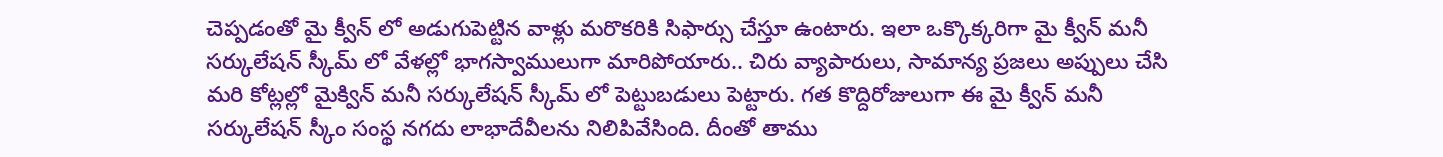చెప్పడంతో మై క్వీన్ లో అడుగుపెట్టిన వాళ్లు మరొకరికి సిఫార్సు చేస్తూ ఉంటారు. ఇలా ఒక్కొక్కరిగా మై క్వీన్ మనీ సర్కులేషన్ స్కీమ్ లో వేళల్లో భాగస్వాములుగా మారిపోయారు.. చిరు వ్యాపారులు, సామాన్య ప్రజలు అప్పులు చేసి మరి కోట్లల్లో మైక్విన్ మనీ సర్కులేషన్ స్కీమ్ లో పెట్టుబడులు పెట్టారు. గత కొద్దిరోజులుగా ఈ మై క్వీన్ మనీ సర్కులేషన్ స్కీం సంస్థ నగదు లాభాదేవీలను నిలిపివేసింది. దీంతో తాము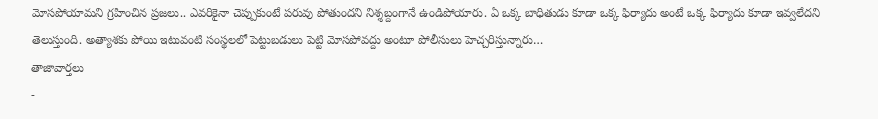మోసపోయామని గ్రహించిన ప్రజలు.. ఎవరికైనా చెప్పుకుంటే పరువు పోతుందని నిశ్శబ్దంగానే ఉండిపోయారు. ఏ ఒక్క బాధితుడు కూడా ఒక్క ఫిర్యాదు అంటే ఒక్క ఫిర్యాదు కూడా ఇవ్వలేదని తెలుస్తుంది. అత్యాశకు పోయి ఇటువంటి సంస్థలలో పెట్టుబడులు పెట్టి మోసపోవద్దు అంటూ పోలీసులు హెచ్చరిస్తున్నారు…
తాజావార్తలు
-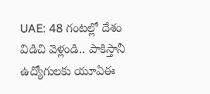UAE: 48 గంటల్లో దేశం విడిచి వెళ్లండి.. పాకిస్తానీ ఉద్యోగులకు యూఏఈ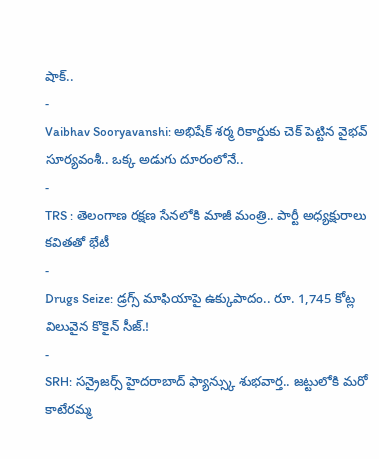షాక్..
-
Vaibhav Sooryavanshi: అభిషేక్ శర్మ రికార్డుకు చెక్ పెట్టిన వైభవ్ సూర్యవంశీ.. ఒక్క అడుగు దూరంలోనే..
-
TRS : తెలంగాణ రక్షణ సేనలోకి మాజీ మంత్రి.. పార్టీ అధ్యక్షురాలు కవితతో భేటీ
-
Drugs Seize: డ్రగ్స్ మాఫియాపై ఉక్కుపాదం.. రూ. 1,745 కోట్ల విలువైన కొకైన్ సీజ్.!
-
SRH: సన్రైజర్స్ హైదరాబాద్ ఫ్యాన్స్కు శుభవార్త.. జట్టులోకి మరో కాటేరమ్మ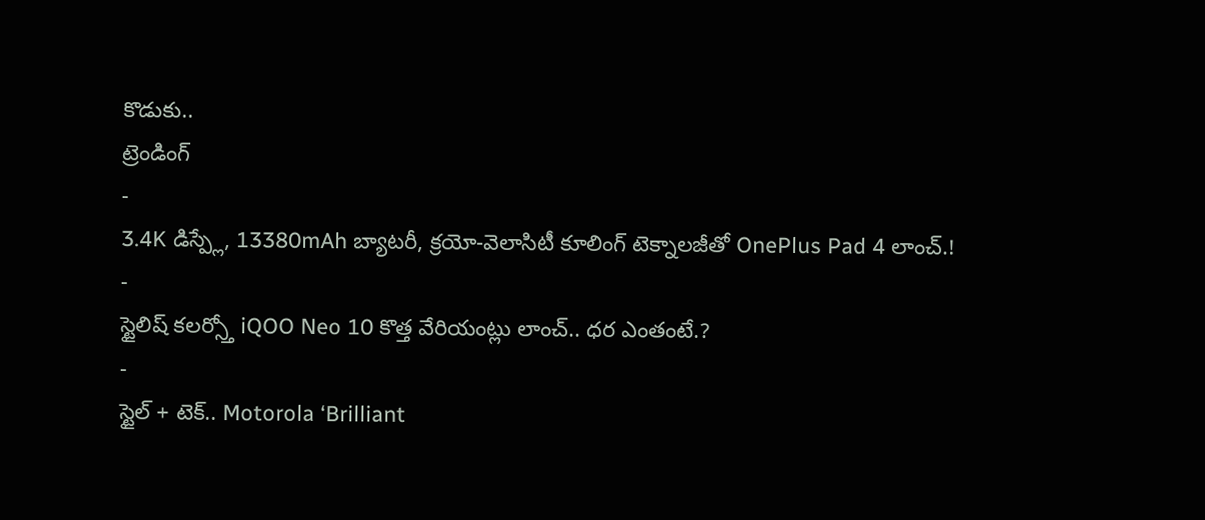కొడుకు..
ట్రెండింగ్
-
3.4K డిస్ప్లే, 13380mAh బ్యాటరీ, క్రయో-వెలాసిటీ కూలింగ్ టెక్నాలజీతో OnePlus Pad 4 లాంచ్.!
-
స్టైలిష్ కలర్స్తో iQOO Neo 10 కొత్త వేరియంట్లు లాంచ్.. ధర ఎంతంటే.?
-
స్టైల్ + టెక్.. Motorola ‘Brilliant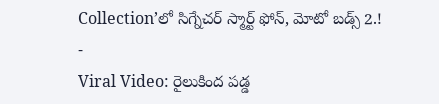Collection’లో సిగ్నేచర్ స్మార్ట్ ఫోన్, మోటో బడ్స్ 2.!
-
Viral Video: రైలుకింద పడ్డ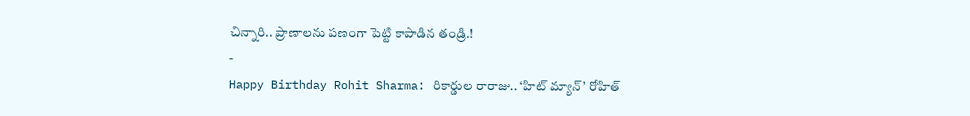చిన్నారి.. ప్రాణాలను పణంగా పెట్టి కాపాడిన తండ్రి.!
-
Happy Birthday Rohit Sharma: రికార్డుల రారాజు.. ‘హిట్ మ్యాన్’ రోహిత్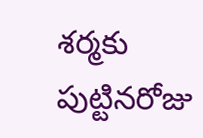శర్మకు పుట్టినరోజు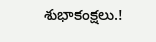శుభాకంక్షలు.!